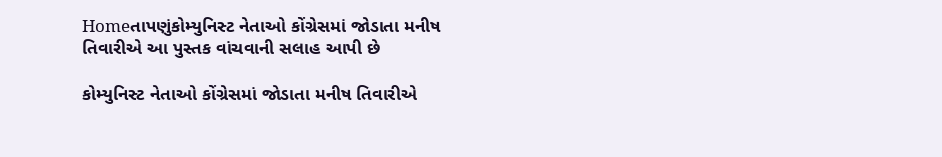Homeતાપણુંકોમ્યુનિસ્ટ નેતાઓ કોંગ્રેસમાં જોડાતા મનીષ તિવારીએ આ પુસ્તક વાંચવાની સલાહ આપી છે

કોમ્યુનિસ્ટ નેતાઓ કોંગ્રેસમાં જોડાતા મનીષ તિવારીએ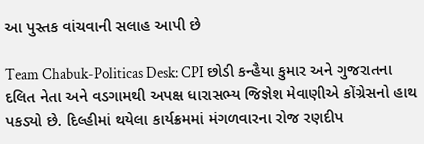આ પુસ્તક વાંચવાની સલાહ આપી છે

Team Chabuk-Politicas Desk: CPI છોડી કન્હૈયા કુમાર અને ગુજરાતના દલિત નેતા અને વડગામથી અપક્ષ ધારાસભ્ય જિજ્ઞેશ મેવાણીએ કોંગ્રેસનો હાથ પકડ્યો છે. દિલ્હીમાં થયેલા કાર્યક્રમમાં મંગળવારના રોજ રણદીપ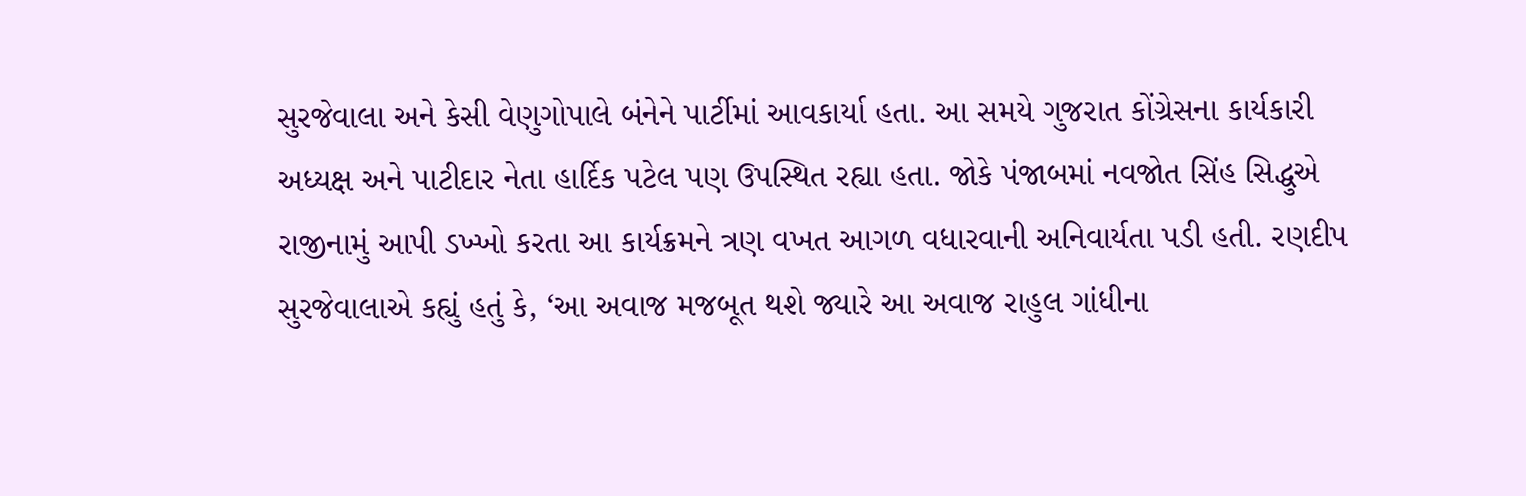સુરજેવાલા અને કેસી વેણુગોપાલે બંનેને પાર્ટીમાં આવકાર્યા હતા. આ સમયે ગુજરાત કોંગ્રેસના કાર્યકારી અધ્યક્ષ અને પાટીદાર નેતા હાર્દિક પટેલ પણ ઉપસ્થિત રહ્યા હતા. જોકે પંજાબમાં નવજોત સિંહ સિદ્ધુએ રાજીનામું આપી ડખ્ખો કરતા આ કાર્યક્રમને ત્રણ વખત આગળ વધારવાની અનિવાર્યતા પડી હતી. રણદીપ સુરજેવાલાએ કહ્યું હતું કે, ‘આ અવાજ મજબૂત થશે જ્યારે આ અવાજ રાહુલ ગાંધીના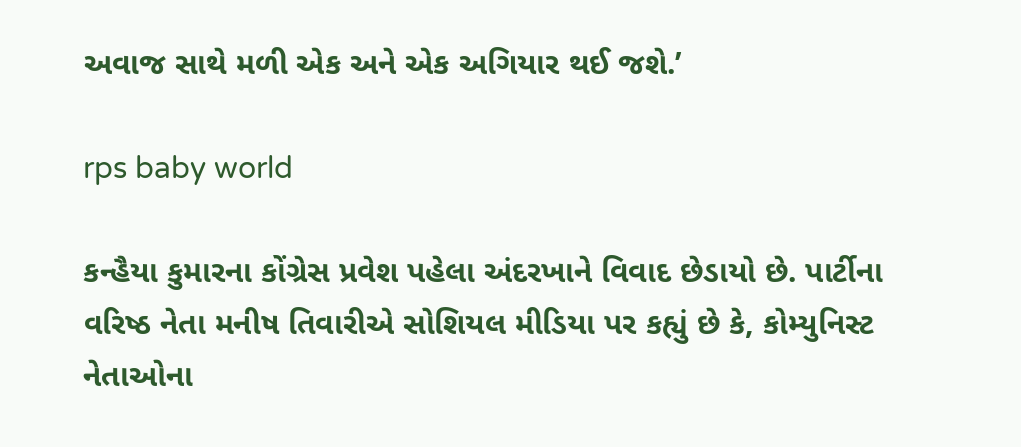અવાજ સાથે મળી એક અને એક અગિયાર થઈ જશે.’

rps baby world

કન્હૈયા કુમારના કોંગ્રેસ પ્રવેશ પહેલા અંદરખાને વિવાદ છેડાયો છે. પાર્ટીના વરિષ્ઠ નેતા મનીષ તિવારીએ સોશિયલ મીડિયા પર કહ્યું છે કે, કોમ્યુનિસ્ટ નેતાઓના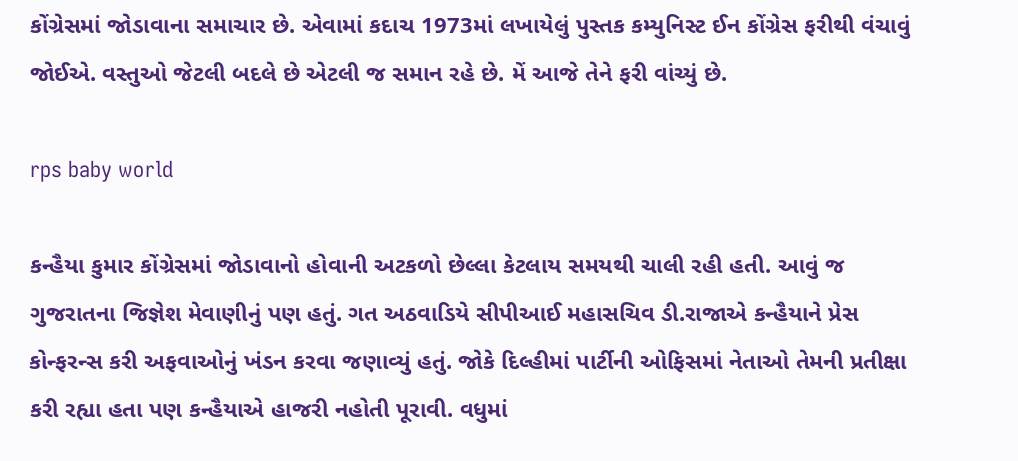કોંગ્રેસમાં જોડાવાના સમાચાર છે. એવામાં કદાચ 1973માં લખાયેલું પુસ્તક કમ્યુનિસ્ટ ઈન કોંગ્રેસ ફરીથી વંચાવું જોઈએ. વસ્તુઓ જેટલી બદલે છે એટલી જ સમાન રહે છે. મેં આજે તેને ફરી વાંચ્યું છે.

rps baby world

કન્હૈયા કુમાર કોંગ્રેસમાં જોડાવાનો હોવાની અટકળો છેલ્લા કેટલાય સમયથી ચાલી રહી હતી. આવું જ ગુજરાતના જિજ્ઞેશ મેવાણીનું પણ હતું. ગત અઠવાડિયે સીપીઆઈ મહાસચિવ ડી.રાજાએ કન્હૈયાને પ્રેસ કોન્ફરન્સ કરી અફવાઓનું ખંડન કરવા જણાવ્યું હતું. જોકે દિલ્હીમાં પાર્ટીની ઓફિસમાં નેતાઓ તેમની પ્રતીક્ષા કરી રહ્યા હતા પણ કન્હૈયાએ હાજરી નહોતી પૂરાવી. વધુમાં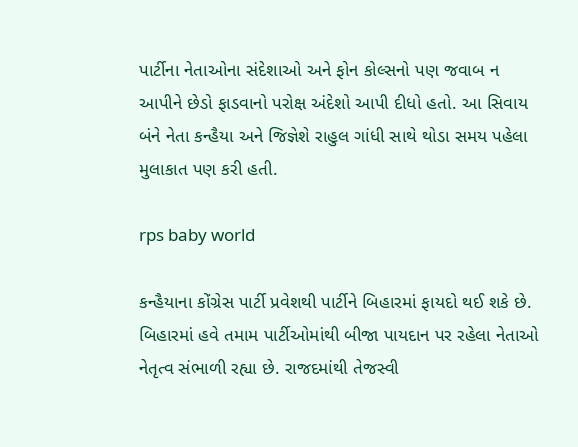પાર્ટીના નેતાઓના સંદેશાઓ અને ફોન કોલ્સનો પણ જવાબ ન આપીને છેડો ફાડવાનો પરોક્ષ અંદેશો આપી દીધો હતો. આ સિવાય બંને નેતા કન્હૈયા અને જિજ્ઞેશે રાહુલ ગાંધી સાથે થોડા સમય પહેલા મુલાકાત પણ કરી હતી.

rps baby world

કન્હૈયાના કોંગ્રેસ પાર્ટી પ્રવેશથી પાર્ટીને બિહારમાં ફાયદો થઈ શકે છે. બિહારમાં હવે તમામ પાર્ટીઓમાંથી બીજા પાયદાન પર રહેલા નેતાઓ નેતૃત્વ સંભાળી રહ્યા છે. રાજદમાંથી તેજસ્વી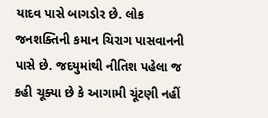યાદવ પાસે બાગડોર છે. લોક જનશક્તિની કમાન ચિરાગ પાસવાનની પાસે છે. જદયુમાંથી નીતિશ પહેલા જ કહી ચૂક્યા છે કે આગામી ચૂંટણી નહીં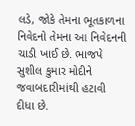લડે, જોકે તેમના ભૂતકાળના નિવેદનો તેમના આ નિવેદનની ચાડી ખાઈ છે. ભાજપે સુશીલ કુમાર મોદીને જવાબદારીમાંથી હટાવી દીધા છે.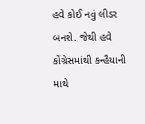હવે કોઈ નવું લીડર બનશે. જેથી હવે કોંગ્રેસમાંથી કન્હૈયાની માથે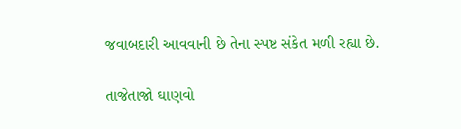જવાબદારી આવવાની છે તેના સ્પષ્ટ સંકેત મળી રહ્યા છે.

તાજેતાજો ઘાણવો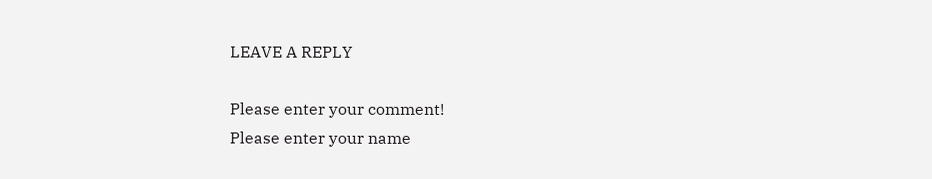LEAVE A REPLY

Please enter your comment!
Please enter your name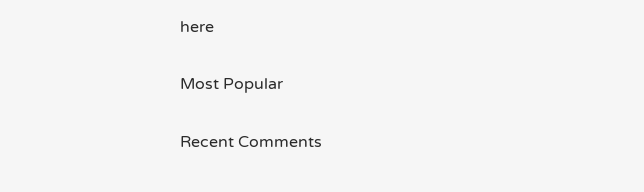here

Most Popular

Recent Comments